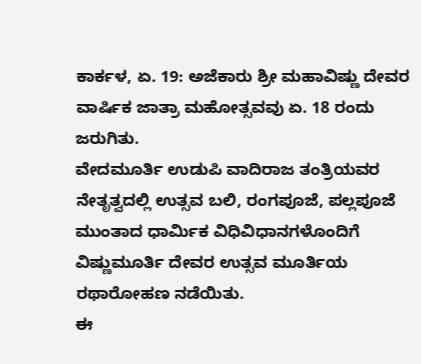ಕಾರ್ಕಳ, ಏ. 19: ಅಜೆಕಾರು ಶ್ರೀ ಮಹಾವಿಷ್ಣು ದೇವರ ವಾರ್ಷಿಕ ಜಾತ್ರಾ ಮಹೋತ್ಸವವು ಏ. 18 ರಂದು ಜರುಗಿತು.
ವೇದಮೂರ್ತಿ ಉಡುಪಿ ವಾದಿರಾಜ ತಂತ್ರಿಯವರ ನೇತೃತ್ವದಲ್ಲಿ ಉತ್ಸವ ಬಲಿ, ರಂಗಪೂಜೆ, ಪಲ್ಲಪೂಜೆ ಮುಂತಾದ ಧಾರ್ಮಿಕ ವಿಧಿವಿಧಾನಗಳೊಂದಿಗೆ ವಿಷ್ಣುಮೂರ್ತಿ ದೇವರ ಉತ್ಸವ ಮೂರ್ತಿಯ ರಥಾರೋಹಣ ನಡೆಯಿತು.
ಈ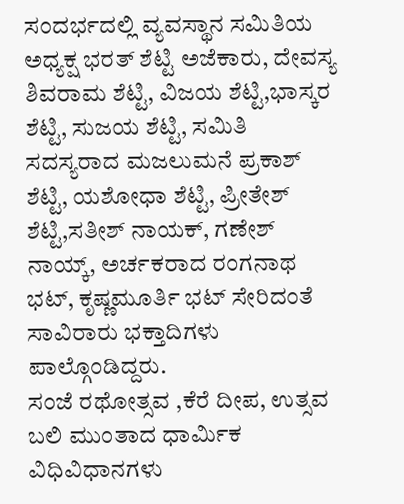ಸಂದರ್ಭದಲ್ಲಿ ವ್ಯವಸ್ಥಾನ ಸಮಿತಿಯ ಅಧ್ಯಕ್ಷ ಭರತ್ ಶೆಟ್ಟಿ ಅಜೆಕಾರು, ದೇವಸ್ಯ ಶಿವರಾಮ ಶೆಟ್ಟಿ, ವಿಜಯ ಶೆಟ್ಟಿ,ಭಾಸ್ಕರ ಶೆಟ್ಟಿ, ಸುಜಯ ಶೆಟ್ಟಿ, ಸಮಿತಿ ಸದಸ್ಯರಾದ ಮಜಲುಮನೆ ಪ್ರಕಾಶ್ ಶೆಟ್ಟಿ, ಯಶೋಧಾ ಶೆಟ್ಟಿ, ಪ್ರೀತೇಶ್ ಶೆಟ್ಟಿ,ಸತೀಶ್ ನಾಯಕ್, ಗಣೇಶ್ ನಾಯ್ಕ್, ಅರ್ಚಕರಾದ ರಂಗನಾಥ ಭಟ್, ಕೃಷ್ಣಮೂರ್ತಿ ಭಟ್ ಸೇರಿದಂತೆ ಸಾವಿರಾರು ಭಕ್ತಾದಿಗಳು ಪಾಲ್ಗೊಂಡಿದ್ದರು.
ಸಂಜೆ ರಥೋತ್ಸವ ,ಕೆರೆ ದೀಪ, ಉತ್ಸವ ಬಲಿ ಮುಂತಾದ ಧಾರ್ಮಿಕ ವಿಧಿವಿಧಾನಗಳು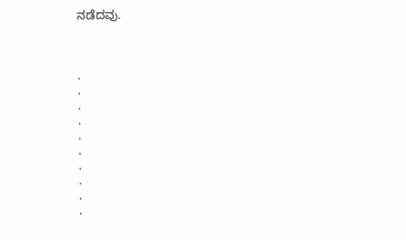ನಡೆದವು.



.
.
.
.
.
.
.
.
.
.